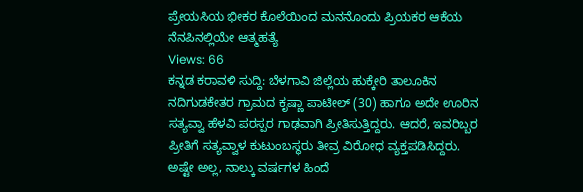ಪ್ರೇಯಸಿಯ ಭೀಕರ ಕೊಲೆಯಿಂದ ಮನನೊಂದು ಪ್ರಿಯಕರ ಆಕೆಯ ನೆನಪಿನಲ್ಲಿಯೇ ಆತ್ಮಹತ್ಯೆ
Views: 66
ಕನ್ನಡ ಕರಾವಳಿ ಸುದ್ದಿ: ಬೆಳಗಾವಿ ಜಿಲ್ಲೆಯ ಹುಕ್ಕೇರಿ ತಾಲೂಕಿನ ನದಿಗುಡಕೇತರ ಗ್ರಾಮದ ಕೃಷ್ಣಾ ಪಾಟೀಲ್ (30) ಹಾಗೂ ಅದೇ ಊರಿನ ಸತ್ಯವ್ವಾ ಹೆಳವಿ ಪರಸ್ಪರ ಗಾಢವಾಗಿ ಪ್ರೀತಿಸುತ್ತಿದ್ದರು. ಆದರೆ, ಇವರಿಬ್ಬರ ಪ್ರೀತಿಗೆ ಸತ್ಯವ್ವಾಳ ಕುಟುಂಬಸ್ಥರು ತೀವ್ರ ವಿರೋಧ ವ್ಯಕ್ತಪಡಿಸಿದ್ದರು. ಅಷ್ಟೇ ಅಲ್ಲ, ನಾಲ್ಕು ವರ್ಷಗಳ ಹಿಂದೆ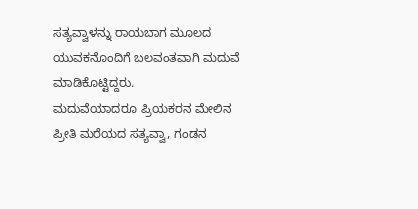ಸತ್ಯವ್ವಾಳನ್ನು ರಾಯಬಾಗ ಮೂಲದ ಯುವಕನೊಂದಿಗೆ ಬಲವಂತವಾಗಿ ಮದುವೆ ಮಾಡಿಕೊಟ್ಟಿದ್ದರು.
ಮದುವೆಯಾದರೂ ಪ್ರಿಯಕರನ ಮೇಲಿನ ಪ್ರೀತಿ ಮರೆಯದ ಸತ್ಯವ್ವಾ, ಗಂಡನ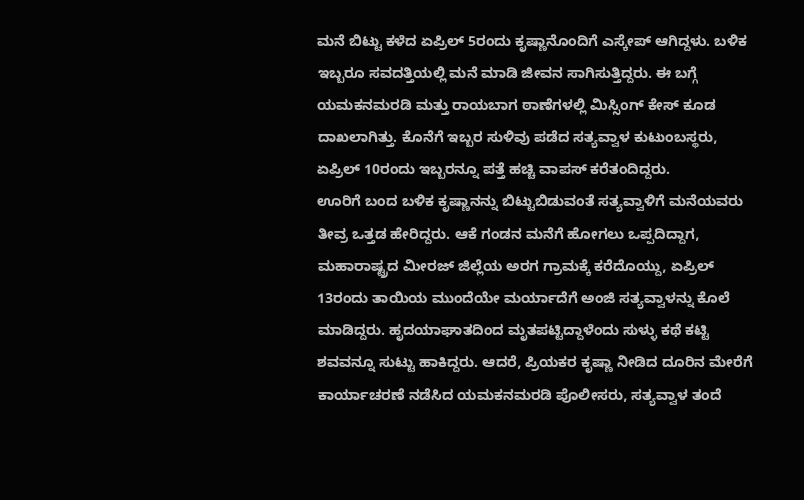ಮನೆ ಬಿಟ್ಟು ಕಳೆದ ಏಪ್ರಿಲ್ 5ರಂದು ಕೃಷ್ಣಾನೊಂದಿಗೆ ಎಸ್ಕೇಪ್ ಆಗಿದ್ದಳು. ಬಳಿಕ ಇಬ್ಬರೂ ಸವದತ್ತಿಯಲ್ಲಿ ಮನೆ ಮಾಡಿ ಜೀವನ ಸಾಗಿಸುತ್ತಿದ್ದರು. ಈ ಬಗ್ಗೆ ಯಮಕನಮರಡಿ ಮತ್ತು ರಾಯಬಾಗ ಠಾಣೆಗಳಲ್ಲಿ ಮಿಸ್ಸಿಂಗ್ ಕೇಸ್ ಕೂಡ ದಾಖಲಾಗಿತ್ತು. ಕೊನೆಗೆ ಇಬ್ಬರ ಸುಳಿವು ಪಡೆದ ಸತ್ಯವ್ವಾಳ ಕುಟುಂಬಸ್ಥರು, ಏಪ್ರಿಲ್ 10ರಂದು ಇಬ್ಬರನ್ನೂ ಪತ್ತೆ ಹಚ್ಚಿ ವಾಪಸ್ ಕರೆತಂದಿದ್ದರು.
ಊರಿಗೆ ಬಂದ ಬಳಿಕ ಕೃಷ್ಣಾನನ್ನು ಬಿಟ್ಟುಬಿಡುವಂತೆ ಸತ್ಯವ್ವಾಳಿಗೆ ಮನೆಯವರು ತೀವ್ರ ಒತ್ತಡ ಹೇರಿದ್ದರು. ಆಕೆ ಗಂಡನ ಮನೆಗೆ ಹೋಗಲು ಒಪ್ಪದಿದ್ದಾಗ, ಮಹಾರಾಷ್ಟ್ರದ ಮೀರಜ್ ಜಿಲ್ಲೆಯ ಅರಗ ಗ್ರಾಮಕ್ಕೆ ಕರೆದೊಯ್ದು, ಏಪ್ರಿಲ್ 13ರಂದು ತಾಯಿಯ ಮುಂದೆಯೇ ಮರ್ಯಾದೆಗೆ ಅಂಜಿ ಸತ್ಯವ್ವಾಳನ್ನು ಕೊಲೆ ಮಾಡಿದ್ದರು. ಹೃದಯಾಘಾತದಿಂದ ಮೃತಪಟ್ಟಿದ್ದಾಳೆಂದು ಸುಳ್ಳು ಕಥೆ ಕಟ್ಟಿ ಶವವನ್ನೂ ಸುಟ್ಟು ಹಾಕಿದ್ದರು. ಆದರೆ, ಪ್ರಿಯಕರ ಕೃಷ್ಣಾ ನೀಡಿದ ದೂರಿನ ಮೇರೆಗೆ ಕಾರ್ಯಾಚರಣೆ ನಡೆಸಿದ ಯಮಕನಮರಡಿ ಪೊಲೀಸರು, ಸತ್ಯವ್ವಾಳ ತಂದೆ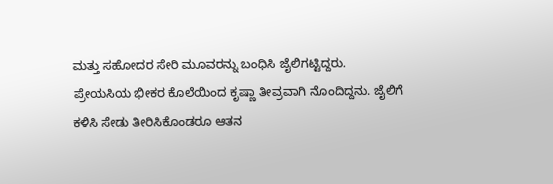ಮತ್ತು ಸಹೋದರ ಸೇರಿ ಮೂವರನ್ನು ಬಂಧಿಸಿ ಜೈಲಿಗಟ್ಟಿದ್ದರು.
ಪ್ರೇಯಸಿಯ ಭೀಕರ ಕೊಲೆಯಿಂದ ಕೃಷ್ಣಾ ತೀವ್ರವಾಗಿ ನೊಂದಿದ್ದನು. ಜೈಲಿಗೆ ಕಳಿಸಿ ಸೇಡು ತೀರಿಸಿಕೊಂಡರೂ ಆತನ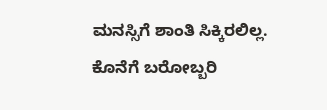ಮನಸ್ಸಿಗೆ ಶಾಂತಿ ಸಿಕ್ಕಿರಲಿಲ್ಲ. ಕೊನೆಗೆ ಬರೋಬ್ಬರಿ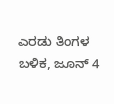ಎರಡು ತಿಂಗಳ ಬಳಿಕ, ಜೂನ್ 4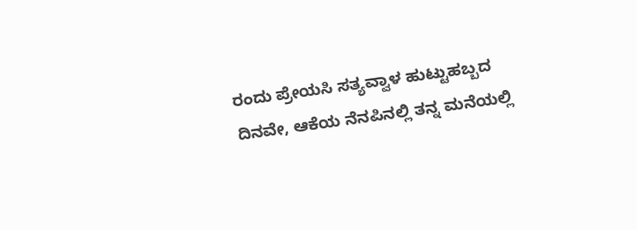ರಂದು ಪ್ರೇಯಸಿ ಸತ್ಯವ್ವಾಳ ಹುಟ್ಟುಹಬ್ಬದ ದಿನವೇ, ಆಕೆಯ ನೆನಪಿನಲ್ಲಿ ತನ್ನ ಮನೆಯಲ್ಲಿ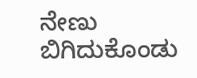ನೇಣು ಬಿಗಿದುಕೊಂಡು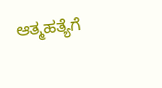ಆತ್ಮಹತ್ಯೆಗೆ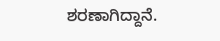ಶರಣಾಗಿದ್ದಾನೆ.